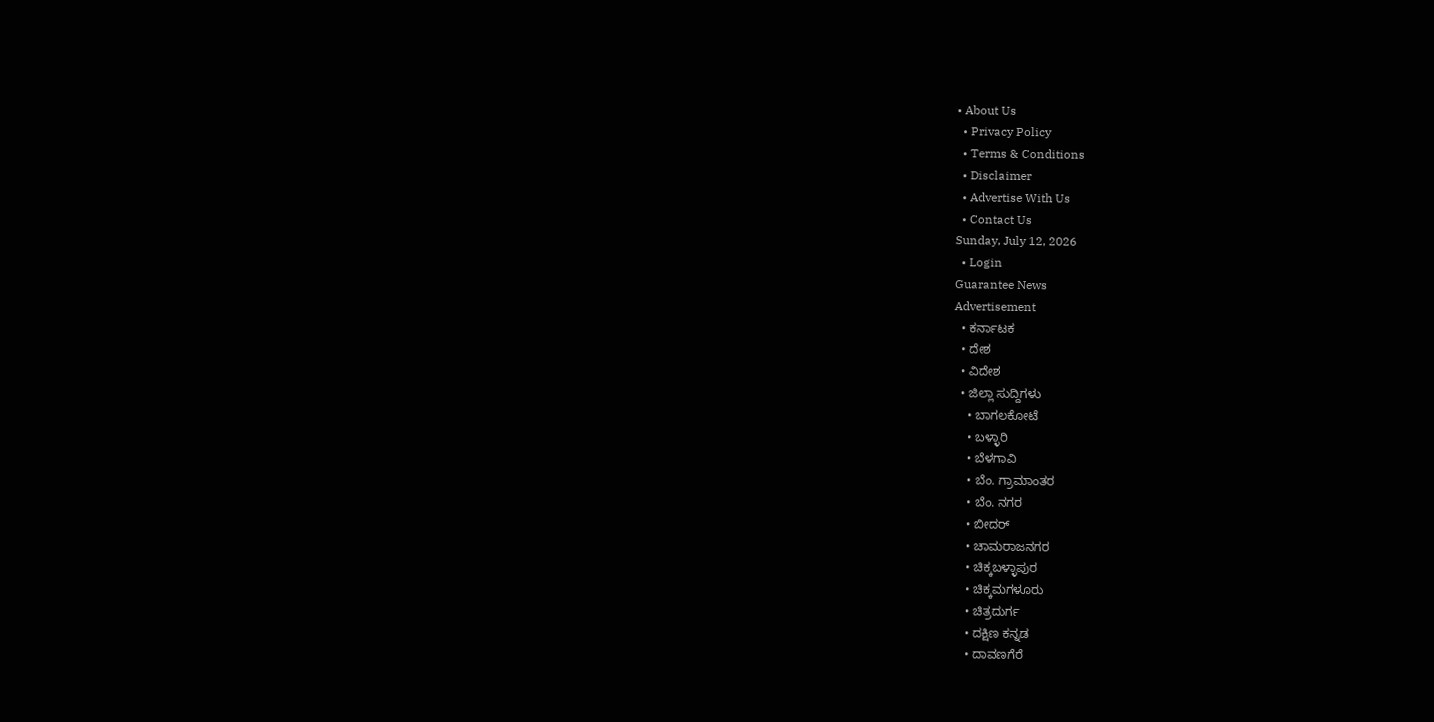• About Us
  • Privacy Policy
  • Terms & Conditions
  • Disclaimer
  • Advertise With Us
  • Contact Us
Sunday, July 12, 2026
  • Login
Guarantee News
Advertisement
  • ಕರ್ನಾಟಕ
  • ದೇಶ
  • ವಿದೇಶ
  • ಜಿಲ್ಲಾ ಸುದ್ದಿಗಳು
    • ಬಾಗಲಕೋಟೆ
    • ಬಳ್ಳಾರಿ
    • ಬೆಳಗಾವಿ
    • ಬೆಂ. ಗ್ರಾಮಾಂತರ
    • ಬೆಂ. ನಗರ
    • ಬೀದರ್
    • ಚಾಮರಾಜನಗರ
    • ಚಿಕ್ಕಬಳ್ಳಾಪುರ
    • ಚಿಕ್ಕಮಗಳೂರು
    • ಚಿತ್ರದುರ್ಗ
    • ದಕ್ಷಿಣ ಕನ್ನಡ
    • ದಾವಣಗೆರೆ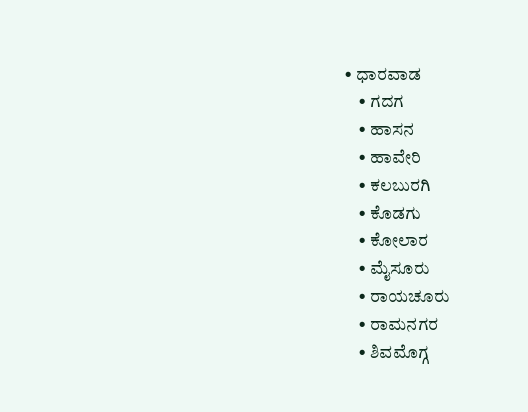• ಧಾರವಾಡ
    • ಗದಗ
    • ಹಾಸನ
    • ಹಾವೇರಿ
    • ಕಲಬುರಗಿ
    • ಕೊಡಗು
    • ಕೋಲಾರ
    • ಮೈಸೂರು
    • ರಾಯಚೂರು
    • ರಾಮನಗರ
    • ಶಿವಮೊಗ್ಗ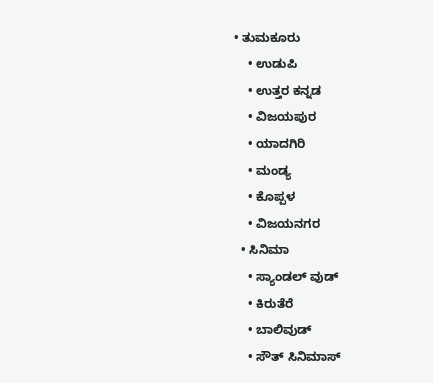• ತುಮಕೂರು
    • ಉಡುಪಿ
    • ಉತ್ತರ ಕನ್ನಡ
    • ವಿಜಯಪುರ
    • ಯಾದಗಿರಿ
    • ಮಂಡ್ಯ
    • ಕೊಪ್ಪಳ
    • ವಿಜಯನಗರ
  • ಸಿನಿಮಾ
    • ಸ್ಯಾಂಡಲ್ ವುಡ್
    • ಕಿರುತೆರೆ
    • ಬಾಲಿವುಡ್
    • ಸೌತ್ ಸಿನಿಮಾಸ್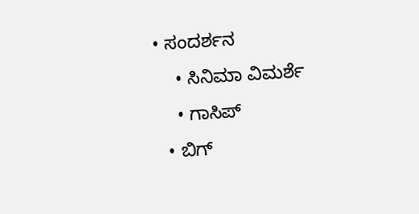• ಸಂದರ್ಶನ
    • ಸಿನಿಮಾ ವಿಮರ್ಶೆ
    • ಗಾಸಿಪ್
  • ಬಿಗ್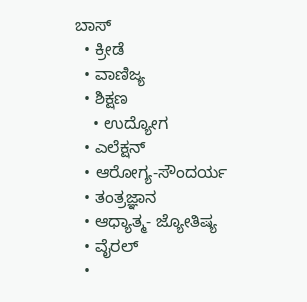ಬಾಸ್
  • ಕ್ರೀಡೆ
  • ವಾಣಿಜ್ಯ
  • ಶಿಕ್ಷಣ
    • ಉದ್ಯೋಗ
  • ಎಲೆಕ್ಷನ್
  • ಆರೋಗ್ಯ-ಸೌಂದರ್ಯ
  • ತಂತ್ರಜ್ಞಾನ
  • ಆಧ್ಯಾತ್ಮ- ಜ್ಯೋತಿಷ್ಯ
  • ವೈರಲ್
  •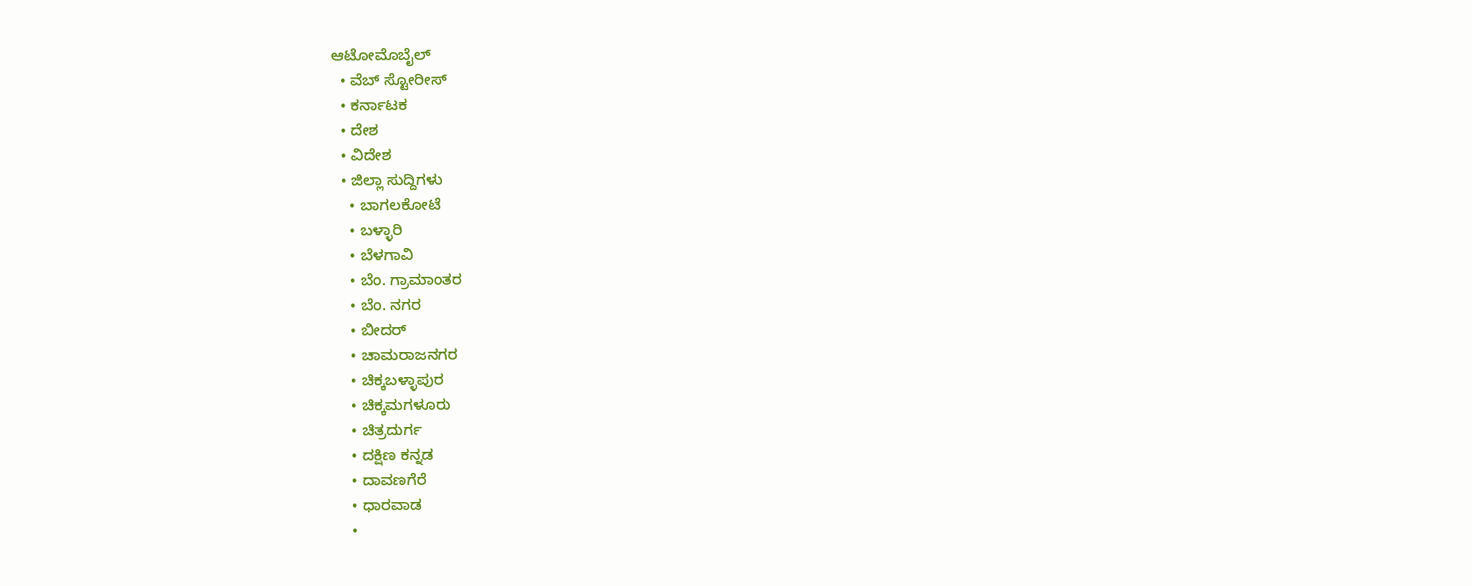ಆಟೋಮೊಬೈಲ್
  • ವೆಬ್ ಸ್ಟೋರೀಸ್
  • ಕರ್ನಾಟಕ
  • ದೇಶ
  • ವಿದೇಶ
  • ಜಿಲ್ಲಾ ಸುದ್ದಿಗಳು
    • ಬಾಗಲಕೋಟೆ
    • ಬಳ್ಳಾರಿ
    • ಬೆಳಗಾವಿ
    • ಬೆಂ. ಗ್ರಾಮಾಂತರ
    • ಬೆಂ. ನಗರ
    • ಬೀದರ್
    • ಚಾಮರಾಜನಗರ
    • ಚಿಕ್ಕಬಳ್ಳಾಪುರ
    • ಚಿಕ್ಕಮಗಳೂರು
    • ಚಿತ್ರದುರ್ಗ
    • ದಕ್ಷಿಣ ಕನ್ನಡ
    • ದಾವಣಗೆರೆ
    • ಧಾರವಾಡ
    •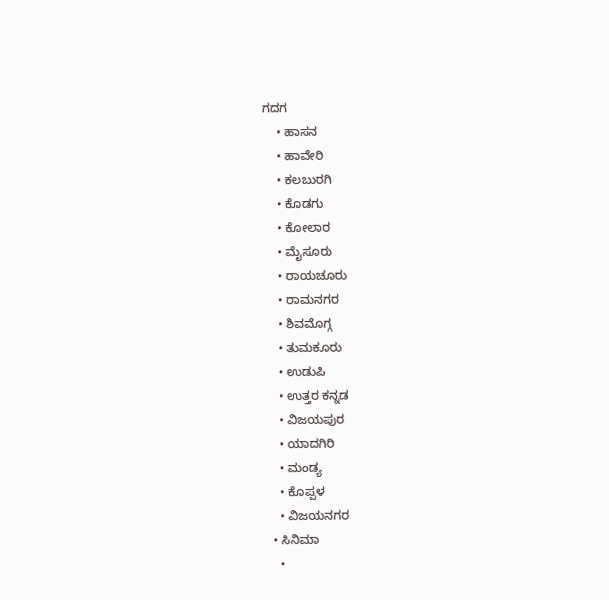ಗದಗ
    • ಹಾಸನ
    • ಹಾವೇರಿ
    • ಕಲಬುರಗಿ
    • ಕೊಡಗು
    • ಕೋಲಾರ
    • ಮೈಸೂರು
    • ರಾಯಚೂರು
    • ರಾಮನಗರ
    • ಶಿವಮೊಗ್ಗ
    • ತುಮಕೂರು
    • ಉಡುಪಿ
    • ಉತ್ತರ ಕನ್ನಡ
    • ವಿಜಯಪುರ
    • ಯಾದಗಿರಿ
    • ಮಂಡ್ಯ
    • ಕೊಪ್ಪಳ
    • ವಿಜಯನಗರ
  • ಸಿನಿಮಾ
    •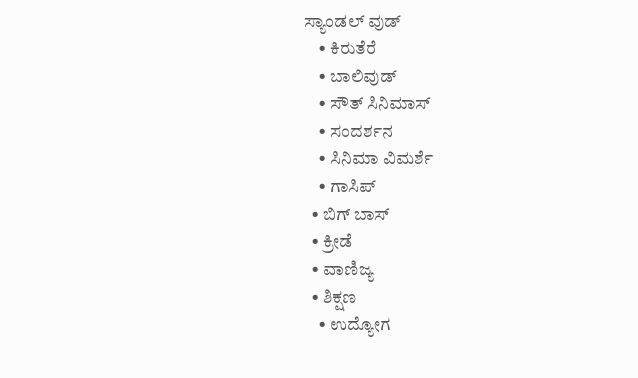ಸ್ಯಾಂಡಲ್ ವುಡ್
    • ಕಿರುತೆರೆ
    • ಬಾಲಿವುಡ್
    • ಸೌತ್ ಸಿನಿಮಾಸ್
    • ಸಂದರ್ಶನ
    • ಸಿನಿಮಾ ವಿಮರ್ಶೆ
    • ಗಾಸಿಪ್
  • ಬಿಗ್ ಬಾಸ್
  • ಕ್ರೀಡೆ
  • ವಾಣಿಜ್ಯ
  • ಶಿಕ್ಷಣ
    • ಉದ್ಯೋಗ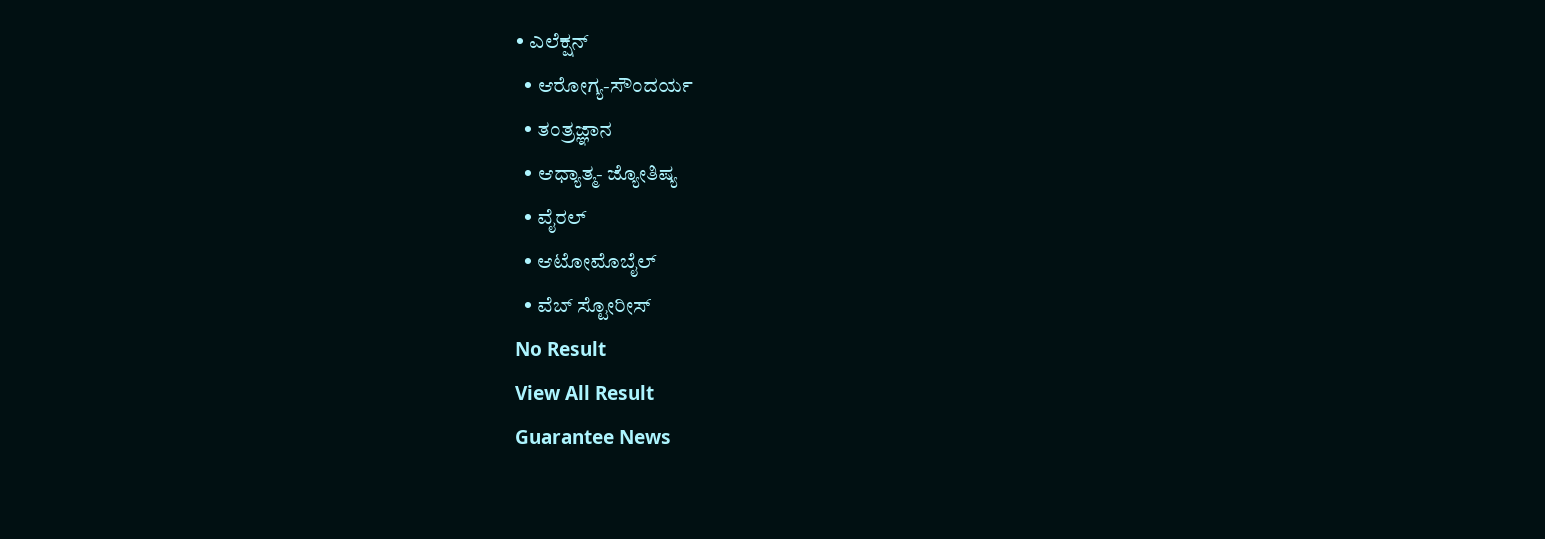• ಎಲೆಕ್ಷನ್
  • ಆರೋಗ್ಯ-ಸೌಂದರ್ಯ
  • ತಂತ್ರಜ್ಞಾನ
  • ಆಧ್ಯಾತ್ಮ- ಜ್ಯೋತಿಷ್ಯ
  • ವೈರಲ್
  • ಆಟೋಮೊಬೈಲ್
  • ವೆಬ್ ಸ್ಟೋರೀಸ್
No Result
View All Result
Guarantee News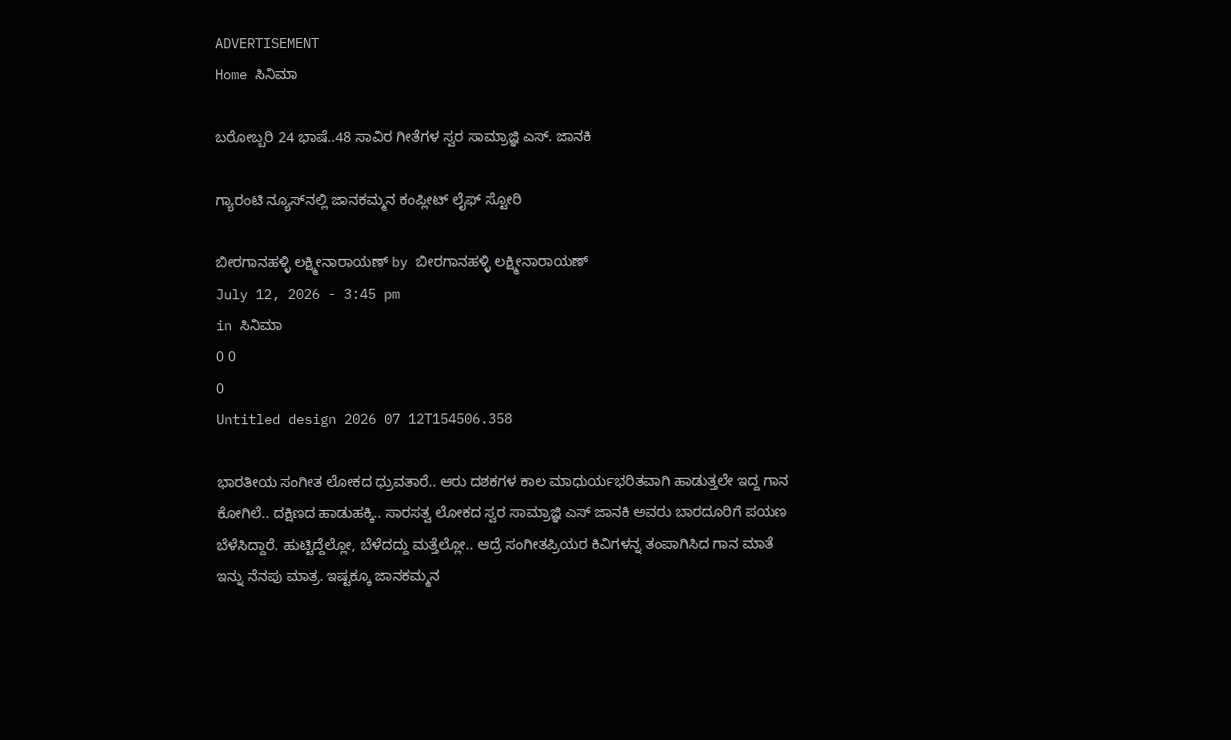ADVERTISEMENT
Home ಸಿನಿಮಾ

ಬರೋಬ್ಬರಿ 24 ಭಾಷೆ..48 ಸಾವಿರ ಗೀತೆಗಳ ಸ್ವರ ಸಾಮ್ರಾಜ್ಞಿ ಎಸ್. ಜಾನಕಿ

ಗ್ಯಾರಂಟಿ ನ್ಯೂಸ್‌‌ನಲ್ಲಿ ಜಾನಕಮ್ಮನ ಕಂಪ್ಲೀಟ್ ಲೈಫ್ ಸ್ಟೋರಿ

ಬೀರಗಾನಹಳ್ಳಿ ಲಕ್ಷ್ಮೀನಾರಾಯಣ್ by ಬೀರಗಾನಹಳ್ಳಿ ಲಕ್ಷ್ಮೀನಾರಾಯಣ್
July 12, 2026 - 3:45 pm
in ಸಿನಿಮಾ
0 0
0
Untitled design 2026 07 12T154506.358

ಭಾರತೀಯ ಸಂಗೀತ ಲೋಕದ ಧ್ರುವತಾರೆ.. ಆರು ದಶಕಗಳ ಕಾಲ ಮಾಧುರ್ಯಭರಿತವಾಗಿ ಹಾಡುತ್ತಲೇ ಇದ್ದ ಗಾನ ಕೋಗಿಲೆ.. ದಕ್ಷಿಣದ ಹಾಡುಹಕ್ಕಿ.. ಸಾರಸತ್ವ ಲೋಕದ ಸ್ವರ ಸಾಮ್ರಾಜ್ಞಿ ಎಸ್ ಜಾನಕಿ ಅವರು ಬಾರದೂರಿಗೆ ಪಯಣ ಬೆಳೆಸಿದ್ದಾರೆ. ಹುಟ್ಟಿದ್ದೆಲ್ಲೋ, ಬೆಳೆದದ್ದು ಮತ್ತೆಲ್ಲೋ.. ಆದ್ರೆ ಸಂಗೀತಪ್ರಿಯರ ಕಿವಿಗಳನ್ನ ತಂಪಾಗಿಸಿದ ಗಾನ ಮಾತೆ ಇನ್ನು ನೆನಪು ಮಾತ್ರ. ಇಷ್ಟಕ್ಕೂ ಜಾನಕಮ್ಮನ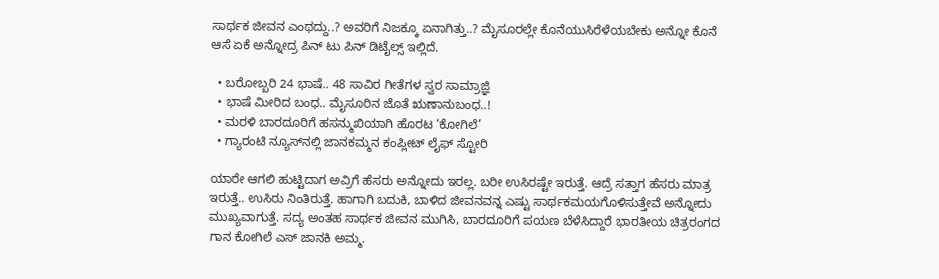ಸಾರ್ಥಕ ಜೀವನ ಎಂಥದ್ದು..? ಅವರಿಗೆ ನಿಜಕ್ಕೂ ಏನಾಗಿತ್ತು..? ಮೈಸೂರಲ್ಲೇ ಕೊನೆಯುಸಿರೆಳೆಯಬೇಕು ಅನ್ನೋ ಕೊನೆ ಆಸೆ ಏಕೆ ಅನ್ನೋದ್ರ ಪಿನ್ ಟು ಪಿನ್ ಡಿಟೈಲ್ಸ್ ಇಲ್ಲಿದೆ.

  • ಬರೋಬ್ಬರಿ 24 ಭಾಷೆ.. 48 ಸಾವಿರ ಗೀತೆಗಳ ಸ್ವರ ಸಾಮ್ರಾಜ್ಞಿ
  • ಭಾಷೆ ಮೀರಿದ ಬಂಧ.. ಮೈಸೂರಿನ ಜೊತೆ ಋಣಾನುಬಂಧ..!
  • ಮರಳಿ ಬಾರದೂರಿಗೆ ಹಸನ್ಮುಖಿಯಾಗಿ ಹೊರಟ ‘ಕೋಗಿಲೆ’
  • ಗ್ಯಾರಂಟಿ ನ್ಯೂಸ್‌‌ನಲ್ಲಿ ಜಾನಕಮ್ಮನ ಕಂಪ್ಲೀಟ್ ಲೈಫ್ ಸ್ಟೋರಿ

ಯಾರೇ ಆಗಲಿ ಹುಟ್ಟಿದಾಗ ಅವ್ರಿಗೆ ಹೆಸರು ಅನ್ನೋದು ಇರಲ್ಲ. ಬರೀ ಉಸಿರಷ್ಟೇ ಇರುತ್ತೆ. ಆದ್ರೆ ಸತ್ತಾಗ ಹೆಸರು ಮಾತ್ರ ಇರುತ್ತೆ.. ಉಸಿರು ನಿಂತಿರುತ್ತೆ. ಹಾಗಾಗಿ ಬದುಕಿ, ಬಾಳಿದ ಜೀವನವನ್ನ ಎಷ್ಟು ಸಾರ್ಥಕಮಯಗೊಳಿಸುತ್ತೇವೆ ಅನ್ನೋದು ಮುಖ್ಯವಾಗುತ್ತೆ. ಸದ್ಯ ಅಂತಹ ಸಾರ್ಥಕ ಜೀವನ ಮುಗಿಸಿ, ಬಾರದೂರಿಗೆ ಪಯಣ ಬೆಳೆಸಿದ್ದಾರೆ ಭಾರತೀಯ ಚಿತ್ರರಂಗದ ಗಾನ ಕೋಗಿಲೆ ಎಸ್ ಜಾನಕಿ ಅಮ್ಮ.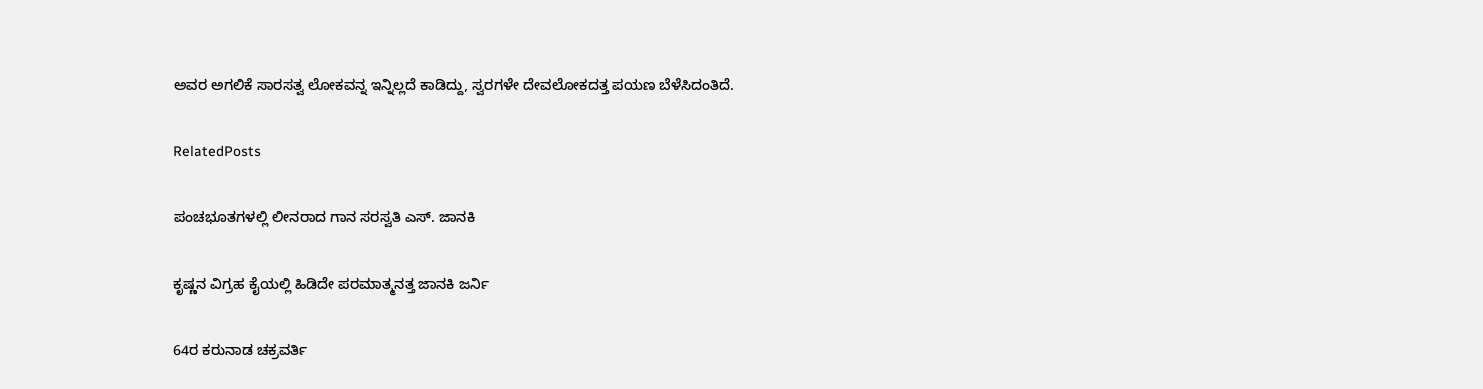ಅವರ ಅಗಲಿಕೆ ಸಾರಸತ್ವ ಲೋಕವನ್ನ ಇನ್ನಿಲ್ಲದೆ ಕಾಡಿದ್ದು, ಸ್ವರಗಳೇ ದೇವಲೋಕದತ್ತ ಪಯಣ ಬೆಳೆಸಿದಂತಿದೆ.

RelatedPosts

ಪಂಚಭೂತಗಳಲ್ಲಿ ಲೀನರಾದ ಗಾನ ಸರಸ್ವತಿ ಎಸ್. ಜಾನಕಿ

ಕೃಷ್ಣನ ವಿಗ್ರಹ ಕೈಯಲ್ಲಿ ಹಿಡಿದೇ ಪರಮಾತ್ಮನತ್ತ ಜಾನಕಿ ಜರ್ನಿ

64ರ ಕರುನಾಡ ಚಕ್ರವರ್ತಿ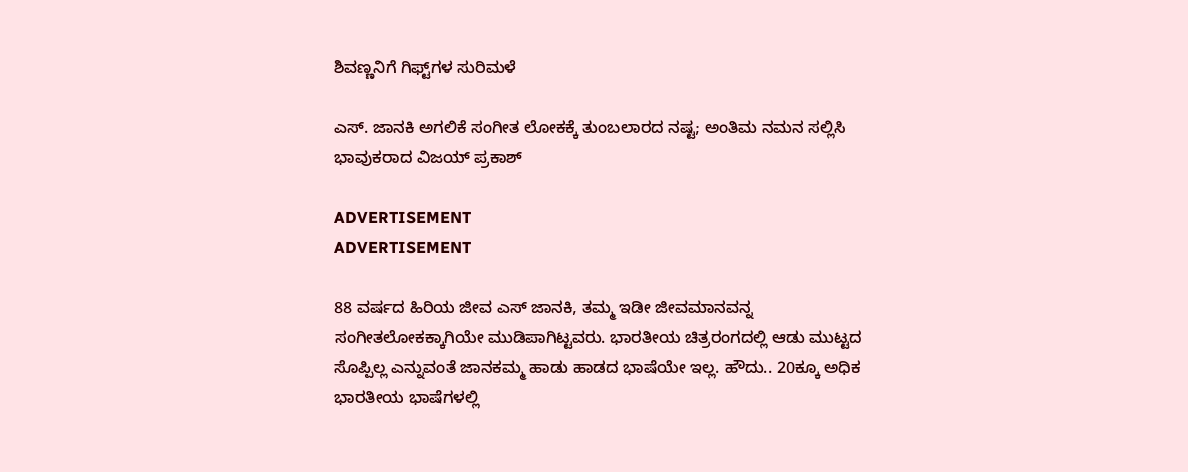ಶಿವಣ್ಣನಿಗೆ ಗಿಫ್ಟ್‌‌ಗಳ ಸುರಿಮಳೆ

ಎಸ್. ಜಾನಕಿ ಅಗಲಿಕೆ ಸಂಗೀತ ಲೋಕಕ್ಕೆ ತುಂಬಲಾರದ ನಷ್ಟ; ಅಂತಿಮ ನಮನ ಸಲ್ಲಿಸಿ ಭಾವುಕರಾದ ವಿಜಯ್ ಪ್ರಕಾಶ್

ADVERTISEMENT
ADVERTISEMENT

88 ವರ್ಷದ ಹಿರಿಯ ಜೀವ ಎಸ್ ಜಾನಕಿ, ತಮ್ಮ ಇಡೀ ಜೀವಮಾನವನ್ನ ಸಂಗೀತಲೋಕಕ್ಕಾಗಿಯೇ ಮುಡಿಪಾಗಿಟ್ಟವರು. ಭಾರತೀಯ ಚಿತ್ರರಂಗದಲ್ಲಿ ಆಡು ಮುಟ್ಟದ ಸೊಪ್ಪಿಲ್ಲ ಎನ್ನುವಂತೆ ಜಾನಕಮ್ಮ ಹಾಡು ಹಾಡದ ಭಾಷೆಯೇ ಇಲ್ಲ. ಹೌದು.. 20ಕ್ಕೂ ಅಧಿಕ ಭಾರತೀಯ ಭಾಷೆಗಳಲ್ಲಿ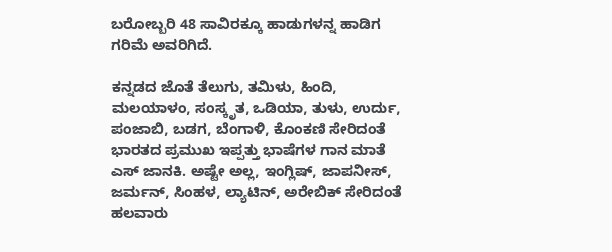ಬರೋಬ್ಬರಿ 48 ಸಾವಿರಕ್ಕೂ ಹಾಡುಗಳನ್ನ ಹಾಡಿಗ ಗರಿಮೆ ಅವರಿಗಿದೆ.

ಕನ್ನಡದ ಜೊತೆ ತೆಲುಗು, ತಮಿಳು, ಹಿಂದಿ, ಮಲಯಾಳಂ, ಸಂಸ್ಕೃತ, ಒಡಿಯಾ, ತುಳು, ಉರ್ದು, ಪಂಜಾಬಿ, ಬಡಗ, ಬೆಂಗಾಳಿ, ಕೊಂಕಣಿ ಸೇರಿದಂತೆ ಭಾರತದ ಪ್ರಮುಖ ಇಪ್ಪತ್ತು ಭಾಷೆಗಳ ಗಾನ ಮಾತೆ ಎಸ್ ಜಾನಕಿ. ಅಷ್ಟೇ ಅಲ್ಲ, ಇಂಗ್ಲಿಷ್, ಜಾಪನೀಸ್, ಜರ್ಮನ್, ಸಿಂಹಳ, ಲ್ಯಾಟಿನ್, ಅರೇಬಿಕ್ ಸೇರಿದಂತೆ ಹಲವಾರು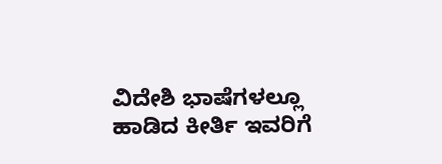ವಿದೇಶಿ ಭಾಷೆಗಳಲ್ಲೂ ಹಾಡಿದ ಕೀರ್ತಿ ಇವರಿಗೆ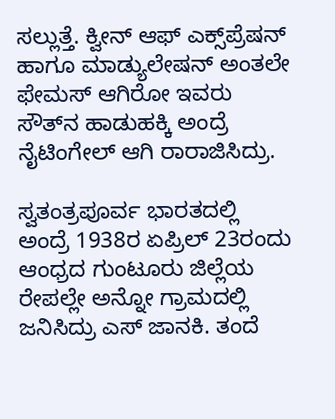ಸಲ್ಲುತ್ತೆ. ಕ್ವೀನ್ ಆಫ್ ಎಕ್ಸ್‌‌ಪ್ರೆಷನ್ ಹಾಗೂ ಮಾಡ್ಯುಲೇಷನ್‌‌ ಅಂತಲೇ ಫೇಮಸ್ ಆಗಿರೋ ಇವರು ಸೌತ್‌ನ ಹಾಡುಹಕ್ಕಿ ಅಂದ್ರೆ ನೈಟಿಂಗೇಲ್ ಆಗಿ ರಾರಾಜಿಸಿದ್ರು.

ಸ್ವತಂತ್ರಪೂರ್ವ ಭಾರತದಲ್ಲಿ ಅಂದ್ರೆ 1938ರ ಏಪ್ರಿಲ್ 23ರಂದು ಆಂಧ್ರದ ಗುಂಟೂರು ಜಿಲ್ಲೆಯ ರೇಪಲ್ಲೇ ಅನ್ನೋ ಗ್ರಾಮದಲ್ಲಿ ಜನಿಸಿದ್ರು ಎಸ್ ಜಾನಕಿ. ತಂದೆ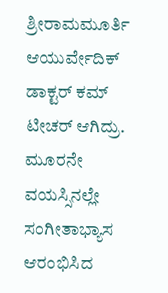ಶ್ರೀರಾಮಮೂರ್ತಿ ಆಯುರ್ವೇದಿಕ್ ಡಾಕ್ಟರ್ ಕಮ್ ಟೀಚರ್ ಆಗಿದ್ರು. ಮೂರನೇ ವಯಸ್ಸಿನಲ್ಲೇ ಸಂಗೀತಾಭ್ಯಾಸ ಆರಂಭಿಸಿದ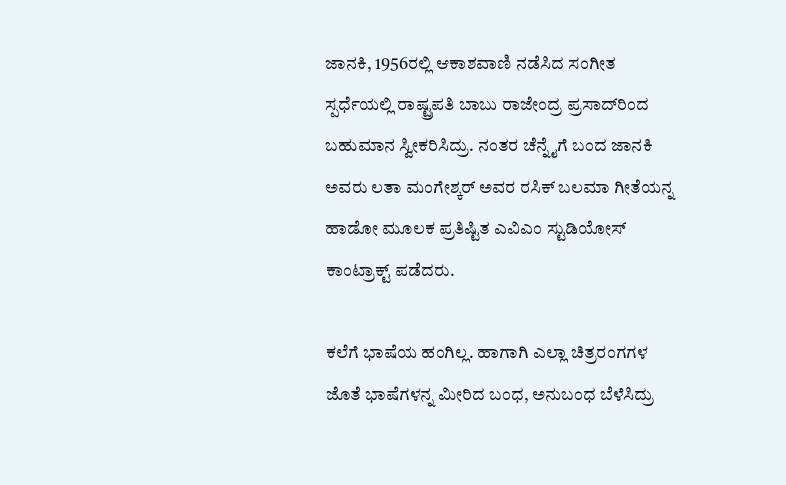ಜಾನಕಿ, 1956ರಲ್ಲಿ ಆಕಾಶವಾಣಿ ನಡೆಸಿದ ಸಂಗೀತ ಸ್ಪರ್ಧೆಯಲ್ಲಿ ರಾಷ್ಟ್ರಪತಿ ಬಾಬು ರಾಜೇಂದ್ರ ಪ್ರಸಾದ್‌‌ರಿಂದ ಬಹುಮಾನ ಸ್ವೀಕರಿಸಿದ್ರು. ನಂತರ ಚೆನ್ನೈಗೆ ಬಂದ ಜಾನಕಿ ಅವರು ಲತಾ ಮಂಗೇಶ್ಕರ್‌ ಅವರ ರಸಿಕ್ ಬಲಮಾ ಗೀತೆಯನ್ನ ಹಾಡೋ ಮೂಲಕ ಪ್ರತಿಷ್ಟಿತ ಎವಿಎಂ ಸ್ಟುಡಿಯೋಸ್ ಕಾಂಟ್ರಾಕ್ಟ್ ಪಡೆದರು.

ಕಲೆಗೆ ಭಾಷೆಯ ಹಂಗಿಲ್ಲ. ಹಾಗಾಗಿ ಎಲ್ಲಾ ಚಿತ್ರರಂಗಗಳ ಜೊತೆ ಭಾಷೆಗಳನ್ನ ಮೀರಿದ ಬಂಧ, ಅನುಬಂಧ ಬೆಳೆಸಿದ್ರು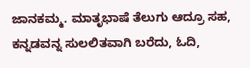ಜಾನಕಮ್ಮ. ಮಾತೃಭಾಷೆ ತೆಲುಗು ಆದ್ರೂ ಸಹ, ಕನ್ನಡವನ್ನ ಸುಲಲಿತವಾಗಿ ಬರೆದು, ಓದಿ,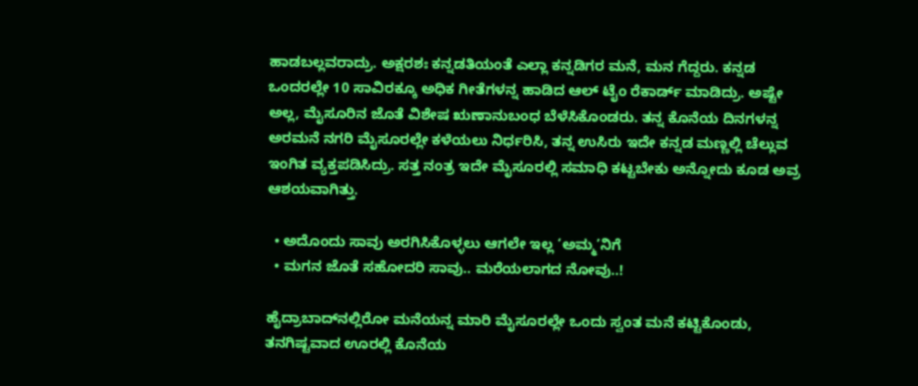ಹಾಡಬಲ್ಲವರಾದ್ರು. ಅಕ್ಷರಶಃ ಕನ್ನಡತಿಯಂತೆ ಎಲ್ಲಾ ಕನ್ನಡಿಗರ ಮನೆ, ಮನ ಗೆದ್ದರು. ಕನ್ನಡ ಒಂದರಲ್ಲೇ 10 ಸಾವಿರಕ್ಕೂ ಅಧಿಕ ಗೀತೆಗಳನ್ನ ಹಾಡಿದ ಆಲ್ ಟೈಂ ರೆಕಾರ್ಡ್ ಮಾಡಿದ್ರು. ಅಷ್ಟೇ ಅಲ್ಲ, ಮೈಸೂರಿನ ಜೊತೆ ವಿಶೇಷ ಋಣಾನುಬಂಧ ಬೆಳೆಸಿಕೊಂಡರು. ತನ್ನ ಕೊನೆಯ ದಿನಗಳನ್ನ ಅರಮನೆ ನಗರಿ ಮೈಸೂರಲ್ಲೇ ಕಳೆಯಲು ನಿರ್ಧರಿಸಿ, ತನ್ನ ಉಸಿರು ಇದೇ ಕನ್ನಡ ಮಣ್ಣಲ್ಲಿ ಚೆಲ್ಲುವ ಇಂಗಿತ ವ್ಯಕ್ತಪಡಿಸಿದ್ರು. ಸತ್ತ ನಂತ್ರ ಇದೇ ಮೈಸೂರಲ್ಲಿ ಸಮಾಧಿ ಕಟ್ಟಬೇಕು ಅನ್ನೋದು ಕೂಡ ಅವ್ರ ಆಶಯವಾಗಿತ್ತು.

  • ಅದೊಂದು ಸಾವು ಅರಗಿಸಿಕೊಳ್ಳಲು ಆಗಲೇ ಇಲ್ಲ ‘ಅಮ್ಮ’ನಿಗೆ
  • ಮಗನ ಜೊತೆ ಸಹೋದರಿ ಸಾವು.. ಮರೆಯಲಾಗದ ನೋವು..!

ಹೈದ್ರಾಬಾದ್‌‌ನಲ್ಲಿರೋ ಮನೆಯನ್ನ ಮಾರಿ ಮೈಸೂರಲ್ಲೇ ಒಂದು ಸ್ವಂತ ಮನೆ ಕಟ್ಟಿಕೊಂಡು, ತನಗಿಷ್ಟವಾದ ಊರಲ್ಲಿ ಕೊನೆಯ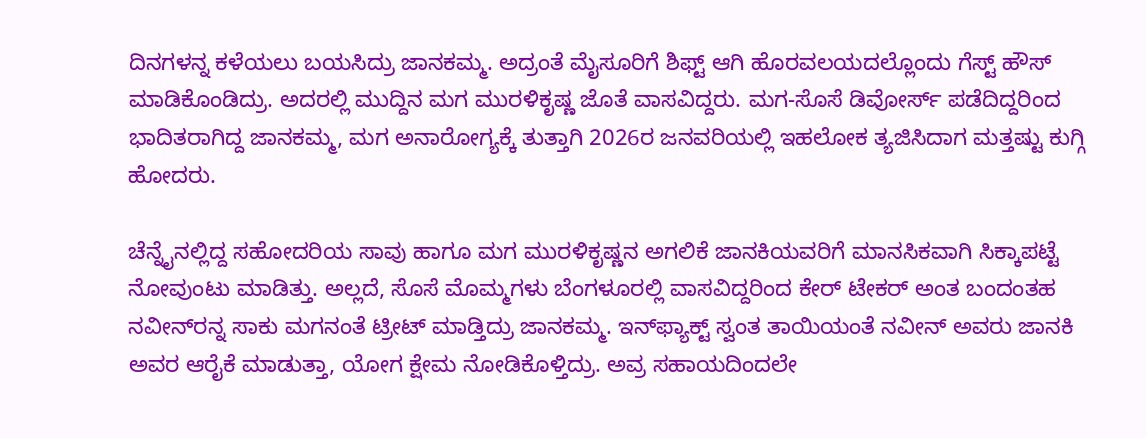ದಿನಗಳನ್ನ ಕಳೆಯಲು ಬಯಸಿದ್ರು ಜಾನಕಮ್ಮ. ಅದ್ರಂತೆ ಮೈಸೂರಿಗೆ ಶಿಫ್ಟ್ ಆಗಿ ಹೊರವಲಯದಲ್ಲೊಂದು ಗೆಸ್ಟ್ ಹೌಸ್‌‌ ಮಾಡಿಕೊಂಡಿದ್ರು. ಅದರಲ್ಲಿ ಮುದ್ದಿನ ಮಗ ಮುರಳಿಕೃಷ್ಣ ಜೊತೆ ವಾಸವಿದ್ದರು. ಮಗ-ಸೊಸೆ ಡಿವೋರ್ಸ್ ಪಡೆದಿದ್ದರಿಂದ ಭಾದಿತರಾಗಿದ್ದ ಜಾನಕಮ್ಮ, ಮಗ ಅನಾರೋಗ್ಯಕ್ಕೆ ತುತ್ತಾಗಿ 2026ರ ಜನವರಿಯಲ್ಲಿ ಇಹಲೋಕ ತ್ಯಜಿಸಿದಾಗ ಮತ್ತಷ್ಟು ಕುಗ್ಗಿ ಹೋದರು.

ಚೆನ್ನೈನಲ್ಲಿದ್ದ ಸಹೋದರಿಯ ಸಾವು ಹಾಗೂ ಮಗ ಮುರಳಿಕೃಷ್ಣನ ಅಗಲಿಕೆ ಜಾನಕಿಯವರಿಗೆ ಮಾನಸಿಕವಾಗಿ ಸಿಕ್ಕಾಪಟ್ಟೆ ನೋವುಂಟು ಮಾಡಿತ್ತು. ಅಲ್ಲದೆ, ಸೊಸೆ ಮೊಮ್ಮಗಳು ಬೆಂಗಳೂರಲ್ಲಿ ವಾಸವಿದ್ದರಿಂದ ಕೇರ್ ಟೇಕರ್ ಅಂತ ಬಂದಂತಹ ನವೀನ್‌ರನ್ನ ಸಾಕು ಮಗನಂತೆ ಟ್ರೀಟ್ ಮಾಡ್ತಿದ್ರು ಜಾನಕಮ್ಮ. ಇನ್‌ಫ್ಯಾಕ್ಟ್ ಸ್ವಂತ ತಾಯಿಯಂತೆ ನವೀನ್ ಅವರು ಜಾನಕಿ ಅವರ ಆರೈಕೆ ಮಾಡುತ್ತಾ, ಯೋಗ ಕ್ಷೇಮ ನೋಡಿಕೊಳ್ತಿದ್ರು. ಅವ್ರ ಸಹಾಯದಿಂದಲೇ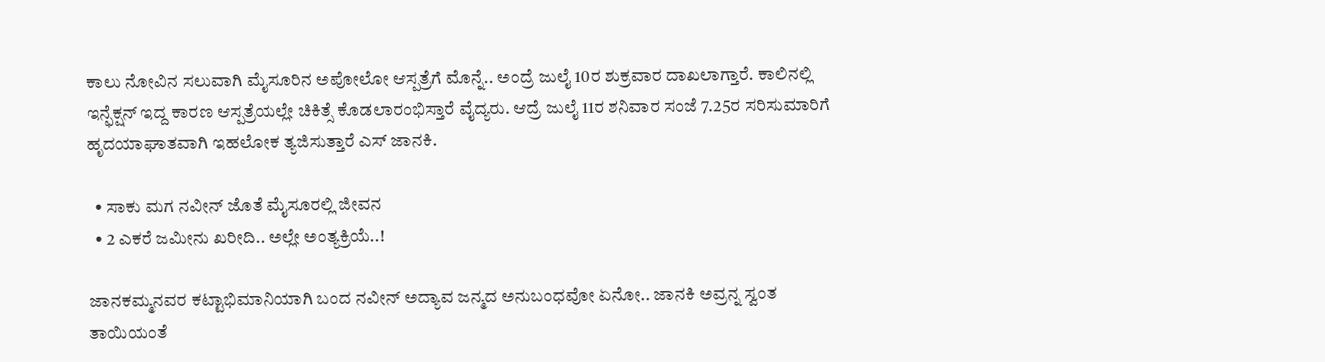ಕಾಲು ನೋವಿನ ಸಲುವಾಗಿ ಮೈಸೂರಿನ ಅಪೋಲೋ ಆಸ್ಪತ್ರೆಗೆ ಮೊನ್ನೆ.. ಅಂದ್ರೆ ಜುಲೈ 10ರ ಶುಕ್ರವಾರ ದಾಖಲಾಗ್ತಾರೆ. ಕಾಲಿನಲ್ಲಿ ಇನ್ಫೆಕ್ಷನ್ ಇದ್ದ ಕಾರಣ ಆಸ್ಪತ್ರೆಯಲ್ಲೇ ಚಿಕಿತ್ಸೆ ಕೊಡಲಾರಂಭಿಸ್ತಾರೆ ವೈದ್ಯರು. ಆದ್ರೆ ಜುಲೈ 11ರ ಶನಿವಾರ ಸಂಜೆ 7.25ರ ಸರಿಸುಮಾರಿಗೆ ಹೃದಯಾಘಾತವಾಗಿ ಇಹಲೋಕ ತ್ಯಜಿಸುತ್ತಾರೆ ಎಸ್ ಜಾನಕಿ.

  • ಸಾಕು ಮಗ ನವೀನ್ ಜೊತೆ ಮೈಸೂರಲ್ಲಿ ಜೀವನ
  • 2 ಎಕರೆ ಜಮೀನು ಖರೀದಿ.. ಅಲ್ಲೇ ಅಂತ್ಯಕ್ರಿಯೆ..!

ಜಾನಕಮ್ಮನವರ ಕಟ್ಟಾಭಿಮಾನಿಯಾಗಿ ಬಂದ ನವೀನ್ ಅದ್ಯಾವ ಜನ್ಮದ ಅನುಬಂಧವೋ ಏನೋ.. ಜಾನಕಿ ಅವ್ರನ್ನ ಸ್ವಂತ ತಾಯಿಯಂತೆ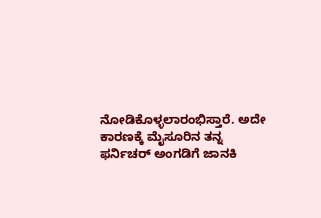ನೋಡಿಕೊಳ್ಳಲಾರಂಭಿಸ್ತಾರೆ. ಅದೇ ಕಾರಣಕ್ಕೆ ಮೈಸೂರಿನ ತನ್ನ ಫರ್ನಿಚರ್ ಅಂಗಡಿಗೆ ಜಾನಕಿ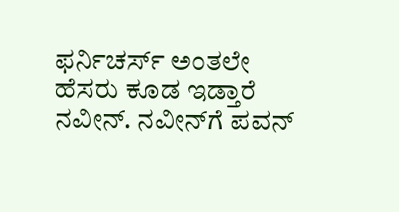ಫರ್ನಿಚರ್ಸ್ ಅಂತಲೇ ಹೆಸರು ಕೂಡ ಇಡ್ತಾರೆ ನವೀನ್. ನವೀನ್‌ಗೆ ಪವನ್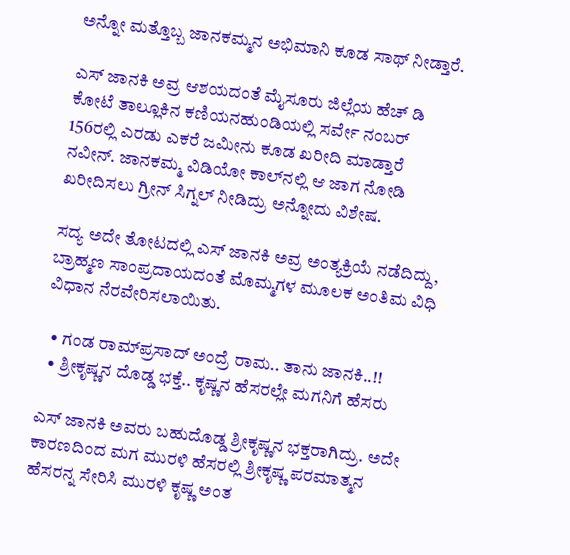ಅನ್ನೋ ಮತ್ತೊಬ್ಬ ಜಾನಕಮ್ಮನ ಅಭಿಮಾನಿ ಕೂಡ ಸಾಥ್ ನೀಡ್ತಾರೆ.

ಎಸ್ ಜಾನಕಿ ಅವ್ರ ಆಶಯದಂತೆ ಮೈಸೂರು ಜಿಲ್ಲೆಯ ಹೆಚ್ ಡಿ ಕೋಟೆ ತಾಲ್ಲೂಕಿನ ಕಣಿಯನಹುಂಡಿಯಲ್ಲಿ ಸರ್ವೇ ನಂಬರ್ 156ರಲ್ಲಿ ಎರಡು ಎಕರೆ ಜಮೀನು ಕೂಡ ಖರೀದಿ ಮಾಡ್ತಾರೆ ನವೀನ್. ಜಾನಕಮ್ಮ ವಿಡಿಯೋ ಕಾಲ್‌‌ನಲ್ಲಿ ಆ ಜಾಗ ನೋಡಿ ಖರೀದಿಸಲು ಗ್ರೀನ್ ಸಿಗ್ನಲ್ ನೀಡಿದ್ರು ಅನ್ನೋದು ವಿಶೇಷ.

ಸದ್ಯ ಅದೇ ತೋಟದಲ್ಲಿ ಎಸ್ ಜಾನಕಿ ಅವ್ರ ಅಂತ್ಯಕ್ರಿಯೆ ನಡೆದಿದ್ದು, ಬ್ರಾಹ್ಮಣ ಸಾಂಪ್ರದಾಯದಂತೆ ಮೊಮ್ಮಗಳ ಮೂಲಕ ಅಂತಿಮ ವಿಧಿ ವಿಧಾನ ನೆರವೇರಿಸಲಾಯಿತು.

  • ಗಂಡ ರಾಮ್‌‌ಪ್ರಸಾದ್ ಅಂದ್ರೆ ರಾಮ.. ತಾನು ಜಾನಕಿ..!!
  • ಶ್ರೀಕೃಷ್ಣನ ದೊಡ್ಡ ಭಕ್ತೆ.. ಕೃಷ್ಣನ ಹೆಸರಲ್ಲೇ ಮಗನಿಗೆ ಹೆಸರು

ಎಸ್ ಜಾನಕಿ ಅವರು ಬಹುದೊಡ್ಡ ಶ್ರೀಕೃಷ್ಣನ ಭಕ್ತರಾಗಿದ್ರು. ಅದೇ ಕಾರಣದಿಂದ ಮಗ ಮುರಳಿ ಹೆಸರಲ್ಲಿ ಶ್ರೀಕೃಷ್ಣ ಪರಮಾತ್ಮನ ಹೆಸರನ್ನ ಸೇರಿಸಿ ಮುರಳಿ ಕೃಷ್ಣ ಅಂತ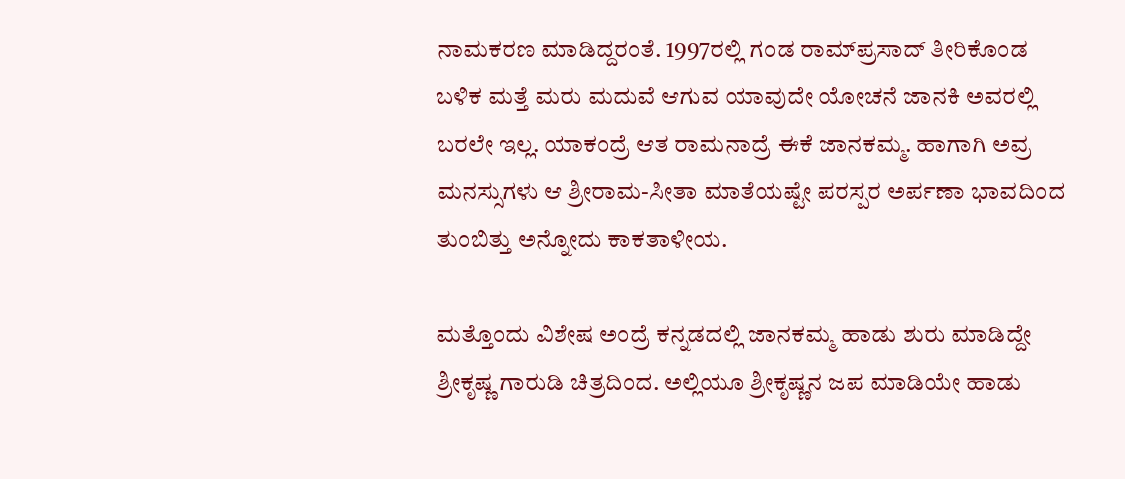ನಾಮಕರಣ ಮಾಡಿದ್ದರಂತೆ. 1997ರಲ್ಲಿ ಗಂಡ ರಾಮ್‌ಪ್ರಸಾದ್ ತೀರಿಕೊಂಡ ಬಳಿಕ ಮತ್ತೆ ಮರು ಮದುವೆ ಆಗುವ ಯಾವುದೇ ಯೋಚನೆ ಜಾನಕಿ ಅವರಲ್ಲಿ ಬರಲೇ ಇಲ್ಲ. ಯಾಕಂದ್ರೆ ಆತ ರಾಮನಾದ್ರೆ ಈಕೆ ಜಾನಕಮ್ಮ. ಹಾಗಾಗಿ ಅವ್ರ ಮನಸ್ಸುಗಳು ಆ ಶ್ರೀರಾಮ-ಸೀತಾ ಮಾತೆಯಷ್ಟೇ ಪರಸ್ಪರ ಅರ್ಪಣಾ ಭಾವದಿಂದ ತುಂಬಿತ್ತು ಅನ್ನೋದು ಕಾಕತಾಳೀಯ.

ಮತ್ತೊಂದು ವಿಶೇಷ ಅಂದ್ರೆ ಕನ್ನಡದಲ್ಲಿ ಜಾನಕಮ್ಮ ಹಾಡು ಶುರು ಮಾಡಿದ್ದೇ ಶ್ರೀಕೃಷ್ಣ ಗಾರುಡಿ ಚಿತ್ರದಿಂದ. ಅಲ್ಲಿಯೂ ಶ್ರೀಕೃಷ್ಣನ ಜಪ ಮಾಡಿಯೇ ಹಾಡು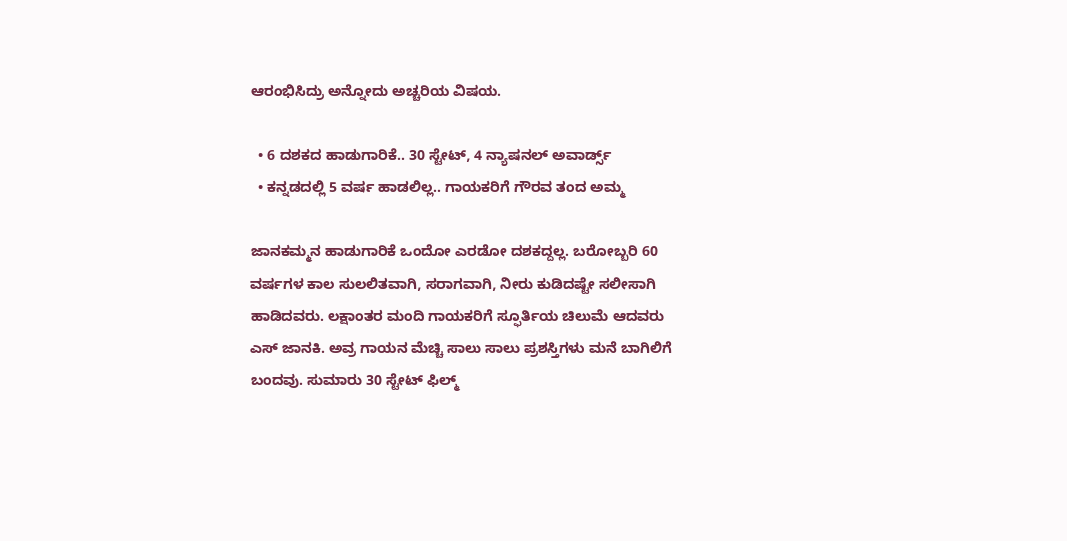ಆರಂಭಿಸಿದ್ರು ಅನ್ನೋದು ಅಚ್ಚರಿಯ ವಿಷಯ.

  • 6 ದಶಕದ ಹಾಡುಗಾರಿಕೆ.. 30 ಸ್ಟೇಟ್, 4 ನ್ಯಾಷನಲ್ ಅವಾರ್ಡ್ಸ್‌
  • ಕನ್ನಡದಲ್ಲಿ 5 ವರ್ಷ ಹಾಡಲಿಲ್ಲ.. ಗಾಯಕರಿಗೆ ಗೌರವ ತಂದ ಅಮ್ಮ

ಜಾನಕಮ್ಮನ ಹಾಡುಗಾರಿಕೆ ಒಂದೋ ಎರಡೋ ದಶಕದ್ದಲ್ಲ. ಬರೋಬ್ಬರಿ 60 ವರ್ಷಗಳ ಕಾಲ ಸುಲಲಿತವಾಗಿ, ಸರಾಗವಾಗಿ, ನೀರು ಕುಡಿದಷ್ಟೇ ಸಲೀಸಾಗಿ ಹಾಡಿದವರು. ಲಕ್ಷಾಂತರ ಮಂದಿ ಗಾಯಕರಿಗೆ ಸ್ಫೂರ್ತಿಯ ಚಿಲುಮೆ ಆದವರು ಎಸ್ ಜಾನಕಿ. ಅವ್ರ ಗಾಯನ ಮೆಚ್ಚಿ ಸಾಲು ಸಾಲು ಪ್ರಶಸ್ತಿಗಳು ಮನೆ ಬಾಗಿಲಿಗೆ ಬಂದವು. ಸುಮಾರು 30 ಸ್ಟೇಟ್ ಫಿಲ್ಮ್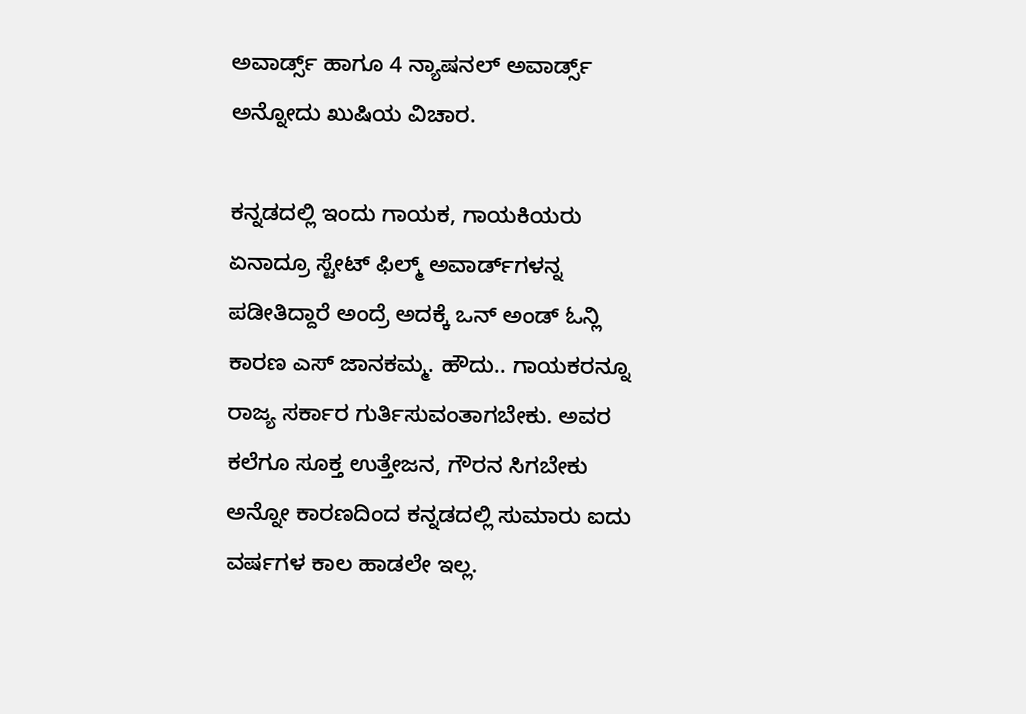ಅವಾರ್ಡ್ಸ್ ಹಾಗೂ 4 ನ್ಯಾಷನಲ್ ಅವಾರ್ಡ್ಸ್ ಅನ್ನೋದು ಖುಷಿಯ ವಿಚಾರ.

ಕನ್ನಡದಲ್ಲಿ ಇಂದು ಗಾಯಕ, ಗಾಯಕಿಯರು ಏನಾದ್ರೂ ಸ್ಟೇಟ್ ಫಿಲ್ಮ್ ಅವಾರ್ಡ್‌‌ಗಳನ್ನ ಪಡೀತಿದ್ದಾರೆ ಅಂದ್ರೆ ಅದಕ್ಕೆ ಒನ್ ಅಂಡ್ ಓನ್ಲಿ ಕಾರಣ ಎಸ್ ಜಾನಕಮ್ಮ. ಹೌದು.. ಗಾಯಕರನ್ನೂ ರಾಜ್ಯ ಸರ್ಕಾರ ಗುರ್ತಿಸುವಂತಾಗಬೇಕು. ಅವರ ಕಲೆಗೂ ಸೂಕ್ತ ಉತ್ತೇಜನ, ಗೌರನ ಸಿಗಬೇಕು ಅನ್ನೋ ಕಾರಣದಿಂದ ಕನ್ನಡದಲ್ಲಿ ಸುಮಾರು ಐದು ವರ್ಷಗಳ ಕಾಲ ಹಾಡಲೇ ಇಲ್ಲ.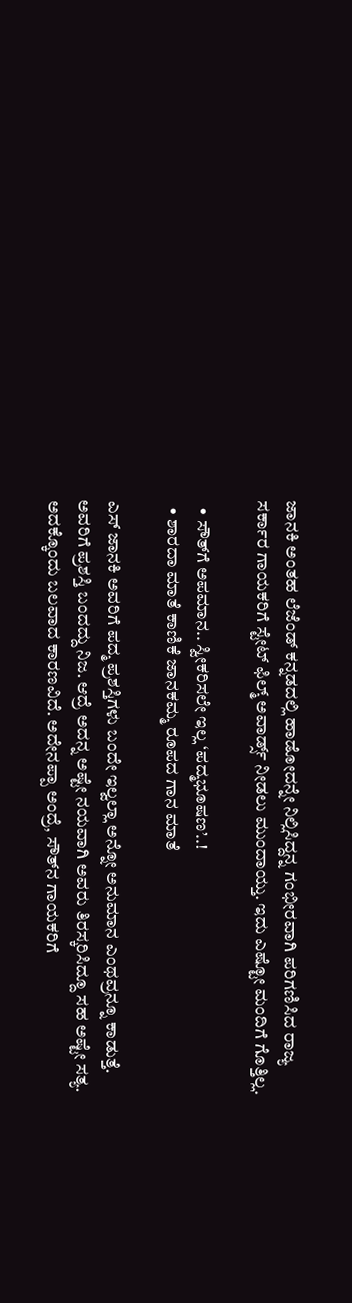ಜಾನಕಿ ಅಂತಹ ಲೆಜೆಂಡ್ ಕನ್ನಡದಲ್ಲಿ ಹಾಡೋದನ್ನೇ ನಿಲ್ಲಿಸಿದ್ದನ್ನ ಗಂಭೀರವಾಗಿ ಪರಿಗಣಿಸಿದ ರಾಜ್ಯ ಸರ್ಕಾರ ಗಾಯಕರಿಗೆ ಸ್ಟೇಟ್ ಫಿಲ್ಮ್ ಅವಾರ್ಡ್ಸ್ ನೀಡಲು ಮುಂದಾಯ್ತು. ಇದು ಎಷ್ಟೋ ಮಂದಿಗೆ ಗೊತ್ತಿಲ್ಲ.

  • ಸೌತ್‌ಗೆ ಅಪಮಾನ.. ಸ್ವೀಕರಿಸಲೇ ಇಲ್ಲ ‘ಪದ್ಮಭೂಷಣ’..!
  • ಶಾರದಾ ಮಾತೆ ಕಾಣಿಕೆ ಜಾನಕಮ್ಮ ರೂಪದ ಗಾನ ಮಾತೆ

ಎಸ್ ಜಾನಕಿ ಅವರಿಗೆ ಪದ್ಮ ಪ್ರಶಸ್ತಿಗಳು ಬಂದೇ ಇಲ್ವಲ್ಲಾ ಅನ್ನೋ ಅನುಮಾನ ಎಂಥವ್ರನ್ನೂ ಕಾಡುತ್ತೆ. ಅವರಿಗೆ ಪ್ರಶಸ್ತಿ ಬಂದದ್ದು ನಿಜ. ಆದ್ರೆ ಅದನ್ನ ಅಷ್ಟೇ ನಯವಾಗಿ ಅವರು ತಿರಸ್ಕರಿಸಿದ್ದೂ ಸಹ ಅಷ್ಟೇ ಸತ್ಯ. ಅದಕ್ಕೊಂದು ಬಲವಾದ ಕಾರಣವಿದೆ. ಅದೇನಪ್ಪಾ ಅಂದ್ರೆ, ಸೌತ್‌ನ ಗಾಯಕರಿಗೆ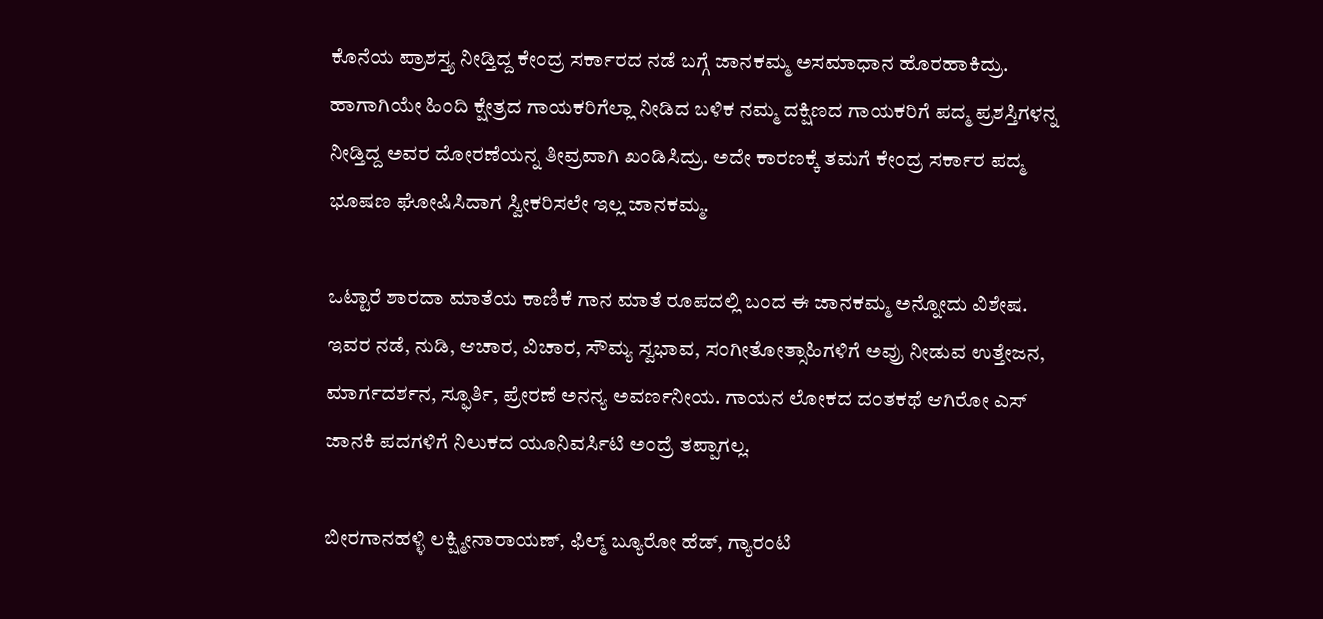ಕೊನೆಯ ಪ್ರಾಶಸ್ತ್ಯ ನೀಡ್ತಿದ್ದ ಕೇಂದ್ರ ಸರ್ಕಾರದ ನಡೆ ಬಗ್ಗೆ ಜಾನಕಮ್ಮ ಅಸಮಾಧಾನ ಹೊರಹಾಕಿದ್ರು. ಹಾಗಾಗಿಯೇ ಹಿಂದಿ ಕ್ಷೇತ್ರದ ಗಾಯಕರಿಗೆಲ್ಲಾ ನೀಡಿದ ಬಳಿಕ ನಮ್ಮ ದಕ್ಷಿಣದ ಗಾಯಕರಿಗೆ ಪದ್ಮ ಪ್ರಶಸ್ತಿಗಳನ್ನ ನೀಡ್ತಿದ್ದ ಅವರ ದೋರಣೆಯನ್ನ ತೀವ್ರವಾಗಿ ಖಂಡಿಸಿದ್ರು. ಅದೇ ಕಾರಣಕ್ಕೆ ತಮಗೆ ಕೇಂದ್ರ ಸರ್ಕಾರ ಪದ್ಮ ಭೂಷಣ ಘೋಷಿಸಿದಾಗ ಸ್ವೀಕರಿಸಲೇ ಇಲ್ಲ ಜಾನಕಮ್ಮ.

ಒಟ್ಟಾರೆ ಶಾರದಾ ಮಾತೆಯ ಕಾಣಿಕೆ ಗಾನ ಮಾತೆ ರೂಪದಲ್ಲಿ ಬಂದ ಈ ಜಾನಕಮ್ಮ ಅನ್ನೋದು ವಿಶೇಷ. ಇವರ ನಡೆ, ನುಡಿ, ಆಚಾರ, ವಿಚಾರ, ಸೌಮ್ಯ ಸ್ವಭಾವ, ಸಂಗೀತೋತ್ಸಾಹಿಗಳಿಗೆ ಅವ್ರು ನೀಡುವ ಉತ್ತೇಜನ, ಮಾರ್ಗದರ್ಶನ, ಸ್ಫೂರ್ತಿ, ಪ್ರೇರಣೆ ಅನನ್ಯ ಅವರ್ಣನೀಯ. ಗಾಯನ ಲೋಕದ ದಂತಕಥೆ ಆಗಿರೋ ಎಸ್ ಜಾನಕಿ ಪದಗಳಿಗೆ ನಿಲುಕದ ಯೂನಿವರ್ಸಿಟಿ ಅಂದ್ರೆ ತಪ್ಪಾಗಲ್ಲ.

ಬೀರಗಾನಹಳ್ಳಿ ಲಕ್ಷ್ಮೀನಾರಾಯಣ್, ಫಿಲ್ಮ್ ಬ್ಯೂರೋ ಹೆಡ್, ಗ್ಯಾರಂಟಿ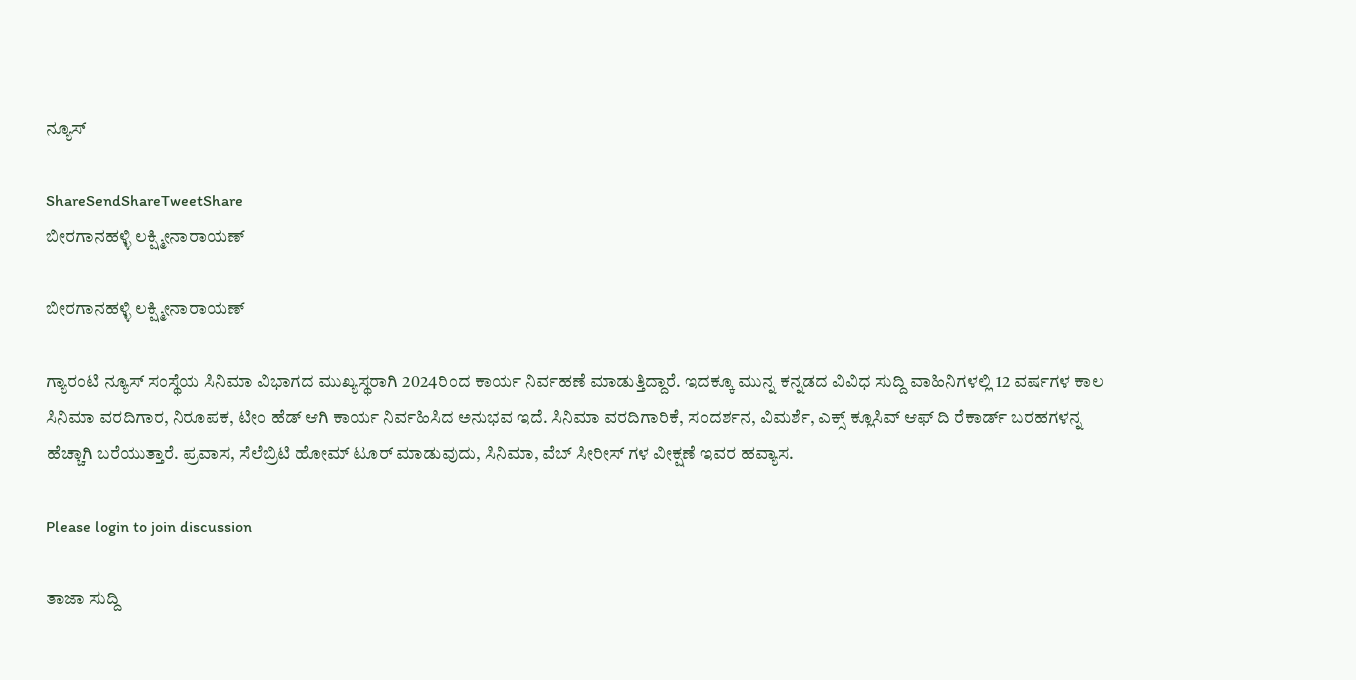ನ್ಯೂಸ್

ShareSendShareTweetShare
ಬೀರಗಾನಹಳ್ಳಿ ಲಕ್ಷ್ಮೀನಾರಾಯಣ್

ಬೀರಗಾನಹಳ್ಳಿ ಲಕ್ಷ್ಮೀನಾರಾಯಣ್

ಗ್ಯಾರಂಟಿ ನ್ಯೂಸ್ ಸಂಸ್ಥೆಯ ಸಿನಿಮಾ ವಿಭಾಗದ ಮುಖ್ಯಸ್ಥರಾಗಿ 2024ರಿಂದ ಕಾರ್ಯ ನಿರ್ವಹಣೆ ಮಾಡುತ್ತಿದ್ದಾರೆ. ಇದಕ್ಕೂ ಮುನ್ನ ಕನ್ನಡದ ವಿವಿಧ ಸುದ್ದಿ ವಾಹಿನಿಗಳಲ್ಲಿ 12 ವರ್ಷಗಳ ಕಾಲ ಸಿನಿಮಾ ವರದಿಗಾರ, ನಿರೂಪಕ, ಟೀಂ ಹೆಡ್ ಆಗಿ ಕಾರ್ಯ ನಿರ್ವಹಿಸಿದ ಅನುಭವ ಇದೆ. ಸಿನಿಮಾ ವರದಿಗಾರಿಕೆ, ಸಂದರ್ಶನ, ವಿಮರ್ಶೆ, ಎಕ್ಸ್ ಕ್ಲೂಸಿವ್ ಆಫ್ ದಿ ರೆಕಾರ್ಡ್ ಬರಹಗಳನ್ನ ಹೆಚ್ಚಾಗಿ ಬರೆಯುತ್ತಾರೆ. ಪ್ರವಾಸ, ಸೆಲೆಬ್ರಿಟಿ ಹೋಮ್ ಟೂರ್ ಮಾಡುವುದು, ಸಿನಿಮಾ, ವೆಬ್ ಸೀರೀಸ್ ಗಳ ವೀಕ್ಷಣೆ ಇವರ ಹವ್ಯಾಸ.

Please login to join discussion

ತಾಜಾ ಸುದ್ದಿ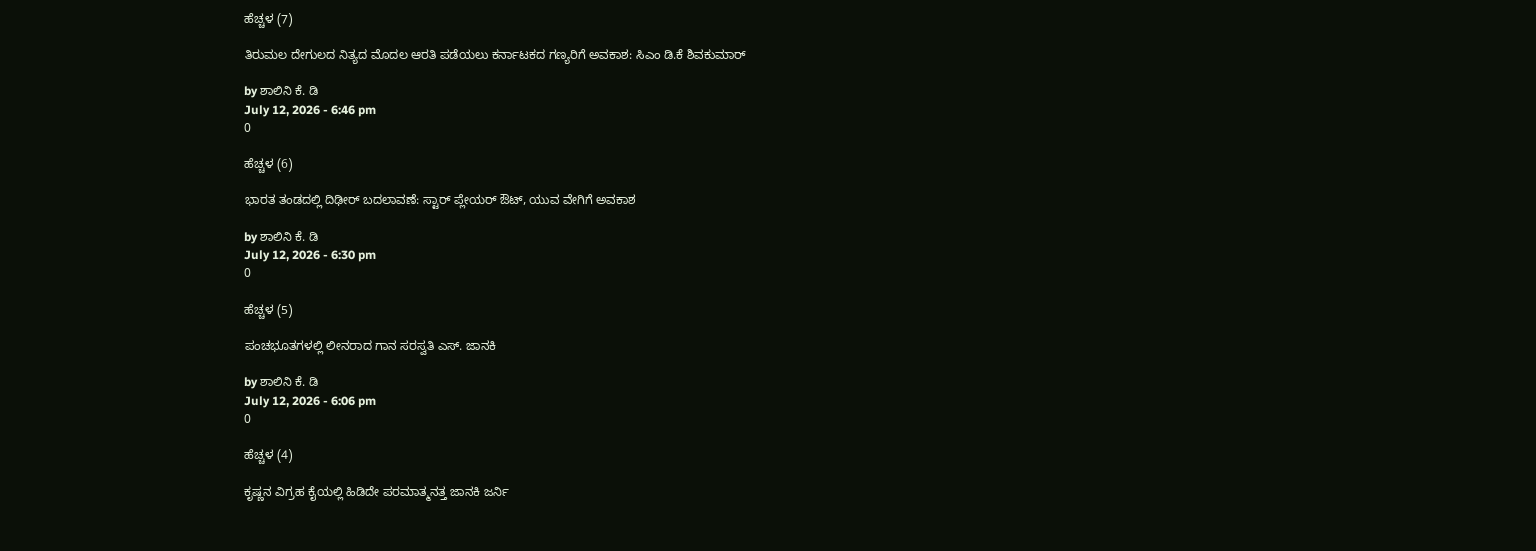ಹೆಚ್ಚಳ (7)

ತಿರುಮಲ ದೇಗುಲದ ನಿತ್ಯದ ಮೊದಲ ಆರತಿ ಪಡೆಯಲು ಕರ್ನಾಟಕದ ಗಣ್ಯರಿಗೆ ಅವಕಾಶ: ಸಿಎಂ ಡಿ.ಕೆ ಶಿವಕುಮಾರ್

by ಶಾಲಿನಿ ಕೆ. ಡಿ
July 12, 2026 - 6:46 pm
0

ಹೆಚ್ಚಳ (6)

ಭಾರತ ತಂಡದಲ್ಲಿ ದಿಢೀರ್‌ ಬದಲಾವಣೆ: ಸ್ಟಾರ್ ಪ್ಲೇಯರ್ ಔಟ್, ಯುವ ವೇಗಿಗೆ ಅವಕಾಶ

by ಶಾಲಿನಿ ಕೆ. ಡಿ
July 12, 2026 - 6:30 pm
0

ಹೆಚ್ಚಳ (5)

ಪಂಚಭೂತಗಳಲ್ಲಿ ಲೀನರಾದ ಗಾನ ಸರಸ್ವತಿ ಎಸ್. ಜಾನಕಿ

by ಶಾಲಿನಿ ಕೆ. ಡಿ
July 12, 2026 - 6:06 pm
0

ಹೆಚ್ಚಳ (4)

ಕೃಷ್ಣನ ವಿಗ್ರಹ ಕೈಯಲ್ಲಿ ಹಿಡಿದೇ ಪರಮಾತ್ಮನತ್ತ ಜಾನಕಿ ಜರ್ನಿ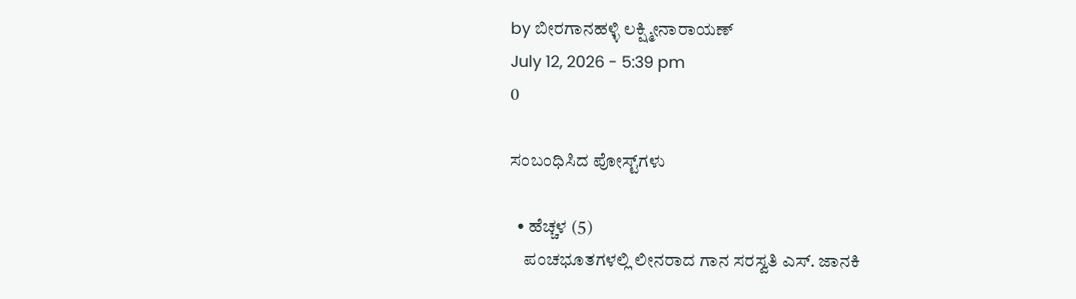by ಬೀರಗಾನಹಳ್ಳಿ ಲಕ್ಷ್ಮೀನಾರಾಯಣ್
July 12, 2026 - 5:39 pm
0

ಸಂಬಂಧಿಸಿದ ಪೋಸ್ಟ್‌ಗಳು

  • ಹೆಚ್ಚಳ (5)
    ಪಂಚಭೂತಗಳಲ್ಲಿ ಲೀನರಾದ ಗಾನ ಸರಸ್ವತಿ ಎಸ್. ಜಾನಕಿ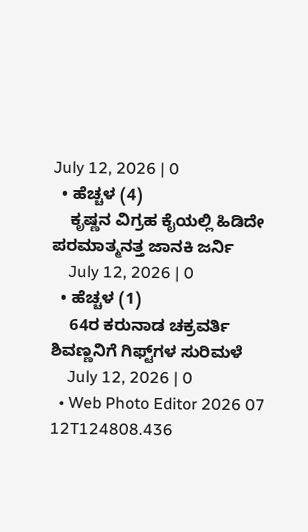July 12, 2026 | 0
  • ಹೆಚ್ಚಳ (4)
    ಕೃಷ್ಣನ ವಿಗ್ರಹ ಕೈಯಲ್ಲಿ ಹಿಡಿದೇ ಪರಮಾತ್ಮನತ್ತ ಜಾನಕಿ ಜರ್ನಿ
    July 12, 2026 | 0
  • ಹೆಚ್ಚಳ (1)
    64ರ ಕರುನಾಡ ಚಕ್ರವರ್ತಿ ಶಿವಣ್ಣನಿಗೆ ಗಿಫ್ಟ್‌‌ಗಳ ಸುರಿಮಳೆ
    July 12, 2026 | 0
  • Web Photo Editor 2026 07 12T124808.436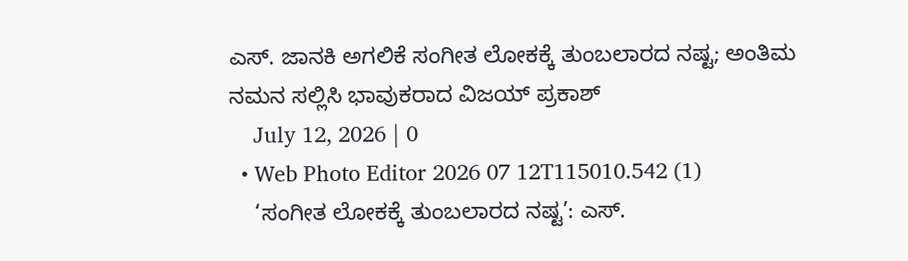ಎಸ್. ಜಾನಕಿ ಅಗಲಿಕೆ ಸಂಗೀತ ಲೋಕಕ್ಕೆ ತುಂಬಲಾರದ ನಷ್ಟ; ಅಂತಿಮ ನಮನ ಸಲ್ಲಿಸಿ ಭಾವುಕರಾದ ವಿಜಯ್ ಪ್ರಕಾಶ್
    July 12, 2026 | 0
  • Web Photo Editor 2026 07 12T115010.542 (1)
    ‘ಸಂಗೀತ ಲೋಕಕ್ಕೆ ತುಂಬಲಾರದ ನಷ್ಟ’: ಎಸ್.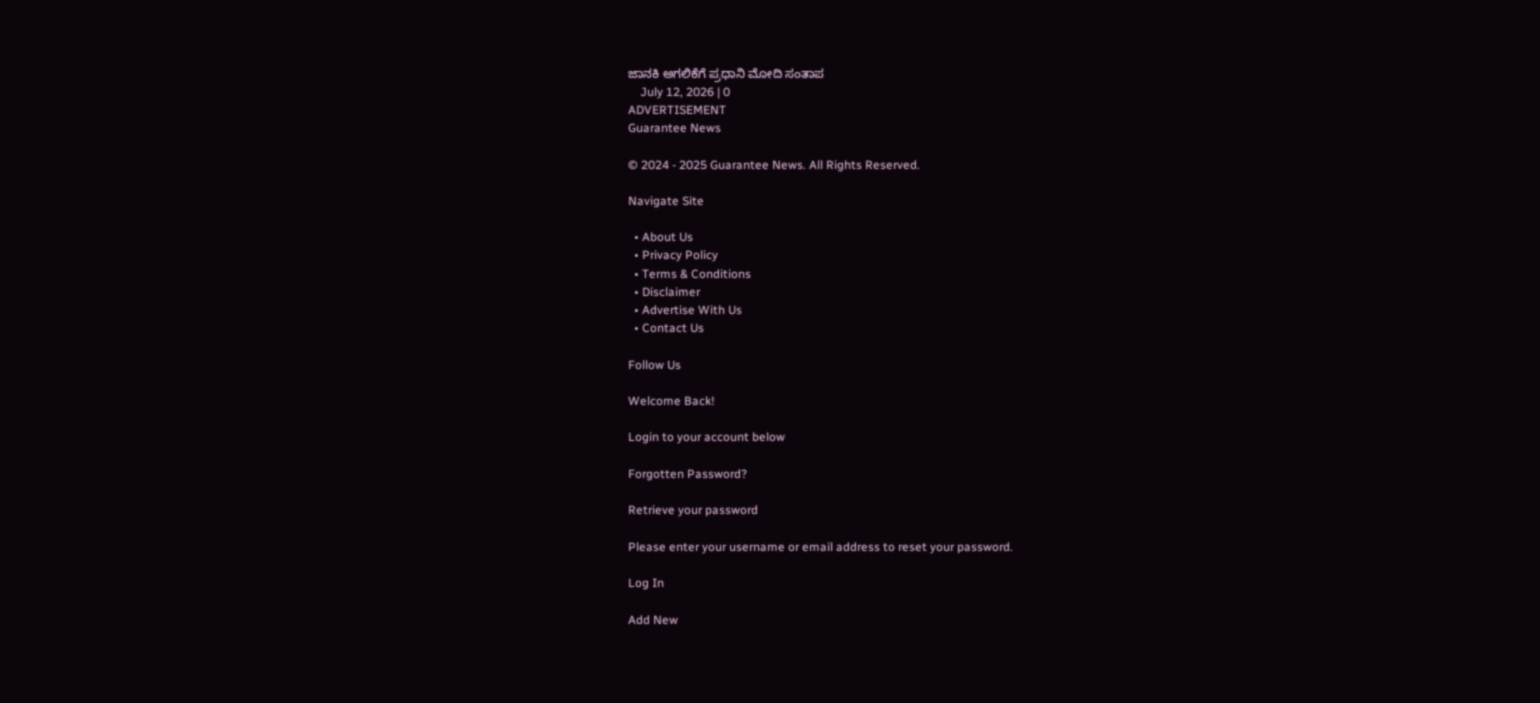ಜಾನಕಿ ಅಗಲಿಕೆಗೆ ಪ್ರಧಾನಿ ಮೋದಿ ಸಂತಾಪ
    July 12, 2026 | 0
ADVERTISEMENT
Guarantee News

© 2024 - 2025 Guarantee News. All Rights Reserved.

Navigate Site

  • About Us
  • Privacy Policy
  • Terms & Conditions
  • Disclaimer
  • Advertise With Us
  • Contact Us

Follow Us

Welcome Back!

Login to your account below

Forgotten Password?

Retrieve your password

Please enter your username or email address to reset your password.

Log In

Add New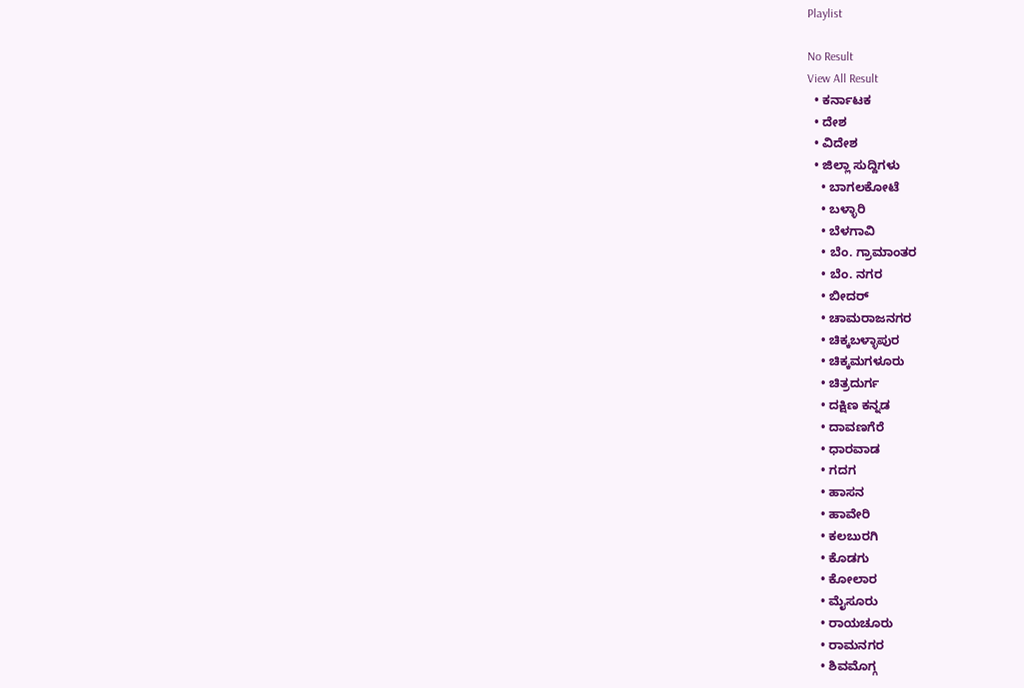Playlist

No Result
View All Result
  • ಕರ್ನಾಟಕ
  • ದೇಶ
  • ವಿದೇಶ
  • ಜಿಲ್ಲಾ ಸುದ್ದಿಗಳು
    • ಬಾಗಲಕೋಟೆ
    • ಬಳ್ಳಾರಿ
    • ಬೆಳಗಾವಿ
    • ಬೆಂ. ಗ್ರಾಮಾಂತರ
    • ಬೆಂ. ನಗರ
    • ಬೀದರ್
    • ಚಾಮರಾಜನಗರ
    • ಚಿಕ್ಕಬಳ್ಳಾಪುರ
    • ಚಿಕ್ಕಮಗಳೂರು
    • ಚಿತ್ರದುರ್ಗ
    • ದಕ್ಷಿಣ ಕನ್ನಡ
    • ದಾವಣಗೆರೆ
    • ಧಾರವಾಡ
    • ಗದಗ
    • ಹಾಸನ
    • ಹಾವೇರಿ
    • ಕಲಬುರಗಿ
    • ಕೊಡಗು
    • ಕೋಲಾರ
    • ಮೈಸೂರು
    • ರಾಯಚೂರು
    • ರಾಮನಗರ
    • ಶಿವಮೊಗ್ಗ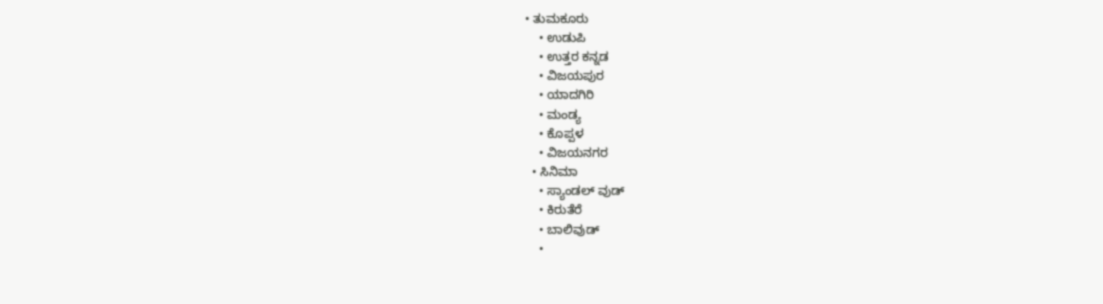• ತುಮಕೂರು
    • ಉಡುಪಿ
    • ಉತ್ತರ ಕನ್ನಡ
    • ವಿಜಯಪುರ
    • ಯಾದಗಿರಿ
    • ಮಂಡ್ಯ
    • ಕೊಪ್ಪಳ
    • ವಿಜಯನಗರ
  • ಸಿನಿಮಾ
    • ಸ್ಯಾಂಡಲ್ ವುಡ್
    • ಕಿರುತೆರೆ
    • ಬಾಲಿವುಡ್
    •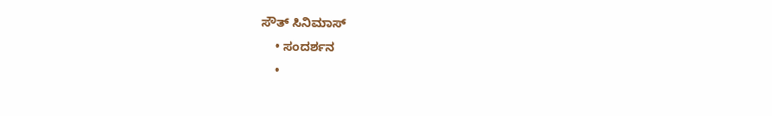ಸೌತ್ ಸಿನಿಮಾಸ್
    • ಸಂದರ್ಶನ
    •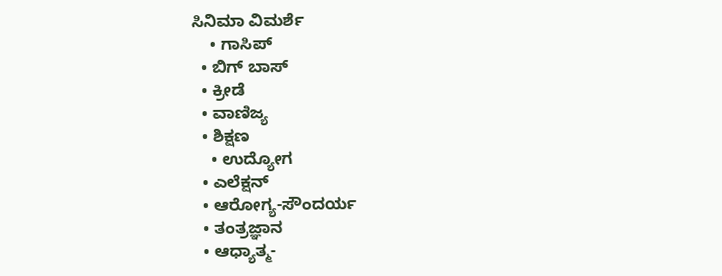ಸಿನಿಮಾ ವಿಮರ್ಶೆ
    • ಗಾಸಿಪ್
  • ಬಿಗ್ ಬಾಸ್
  • ಕ್ರೀಡೆ
  • ವಾಣಿಜ್ಯ
  • ಶಿಕ್ಷಣ
    • ಉದ್ಯೋಗ
  • ಎಲೆಕ್ಷನ್
  • ಆರೋಗ್ಯ-ಸೌಂದರ್ಯ
  • ತಂತ್ರಜ್ಞಾನ
  • ಆಧ್ಯಾತ್ಮ-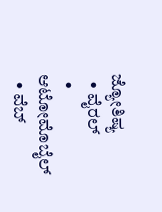ಜ್ಯೋತಿಷ್ಯ
  • ವೈರಲ್
  • ಆಟೋಮೊಬೈಲ್
  • ವೆಬ್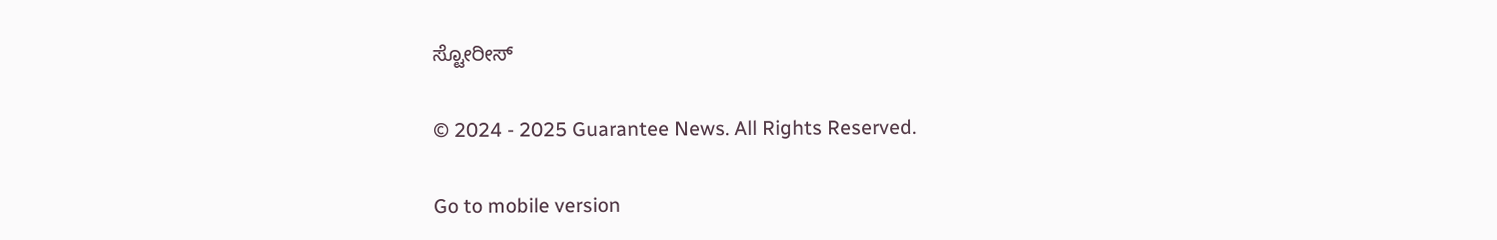ಸ್ಟೋರೀಸ್

© 2024 - 2025 Guarantee News. All Rights Reserved.

Go to mobile version